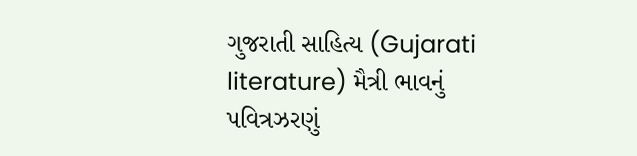ગુજરાતી સાહિત્ય (Gujarati literature) મૈત્રી ભાવનું પવિત્રઝરણું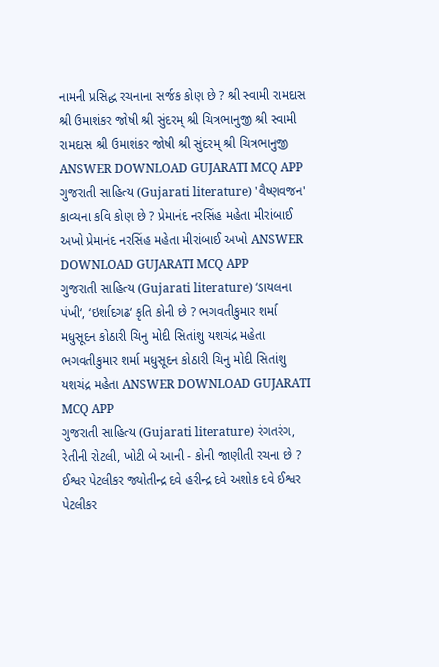નામની પ્રસિદ્ધ રચનાના સર્જક કોણ છે ? શ્રી સ્વામી રામદાસ શ્રી ઉમાશંકર જોષી શ્રી સુંદરમ્ શ્રી ચિત્રભાનુજી શ્રી સ્વામી રામદાસ શ્રી ઉમાશંકર જોષી શ્રી સુંદરમ્ શ્રી ચિત્રભાનુજી ANSWER DOWNLOAD GUJARATI MCQ APP
ગુજરાતી સાહિત્ય (Gujarati literature) 'વૈષ્ણવજન' કાવ્યના કવિ કોણ છે ? પ્રેમાનંદ નરસિંહ મહેતા મીરાંબાઈ અખો પ્રેમાનંદ નરસિંહ મહેતા મીરાંબાઈ અખો ANSWER DOWNLOAD GUJARATI MCQ APP
ગુજરાતી સાહિત્ય (Gujarati literature) ‘ડાયલના પંખી‘, ‘ઇર્શાદગઢ‘ કૃતિ કોની છે ? ભગવતીકુમાર શર્મા મધુસૂદન કોઠારી ચિનુ મોદી સિતાંશુ યશચંદ્ર મહેતા ભગવતીકુમાર શર્મા મધુસૂદન કોઠારી ચિનુ મોદી સિતાંશુ યશચંદ્ર મહેતા ANSWER DOWNLOAD GUJARATI MCQ APP
ગુજરાતી સાહિત્ય (Gujarati literature) રંગતરંગ, રેતીની રોટલી, ખોટી બે આની - કોની જાણીતી રચના છે ? ઈશ્વર પેટલીકર જ્યોતીન્દ્ર દવે હરીન્દ્ર દવે અશોક દવે ઈશ્વર પેટલીકર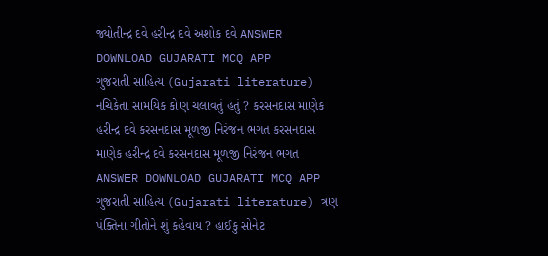જ્યોતીન્દ્ર દવે હરીન્દ્ર દવે અશોક દવે ANSWER DOWNLOAD GUJARATI MCQ APP
ગુજરાતી સાહિત્ય (Gujarati literature) નચિકેતા સામયિક કોણ ચલાવતું હતું ? કરસનદાસ માણેક હરીન્દ્ર દવે કરસનદાસ મૂળજી નિરંજન ભગત કરસનદાસ માણેક હરીન્દ્ર દવે કરસનદાસ મૂળજી નિરંજન ભગત ANSWER DOWNLOAD GUJARATI MCQ APP
ગુજરાતી સાહિત્ય (Gujarati literature) ત્રણ પંક્તિના ગીતોને શું કહેવાય ? હાઈકુ સોનેટ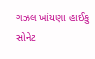ગઝલ ખાંયણા હાઈકુ સોનેટ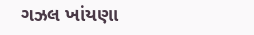ગઝલ ખાંયણા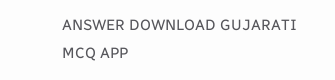ANSWER DOWNLOAD GUJARATI MCQ APP